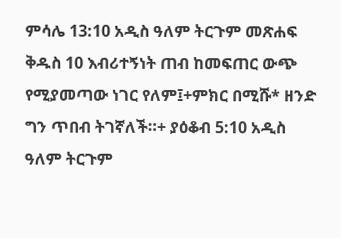ምሳሌ 13:10 አዲስ ዓለም ትርጉም መጽሐፍ ቅዱስ 10 እብሪተኝነት ጠብ ከመፍጠር ውጭ የሚያመጣው ነገር የለም፤+ምክር በሚሹ* ዘንድ ግን ጥበብ ትገኛለች።+ ያዕቆብ 5:10 አዲስ ዓለም ትርጉም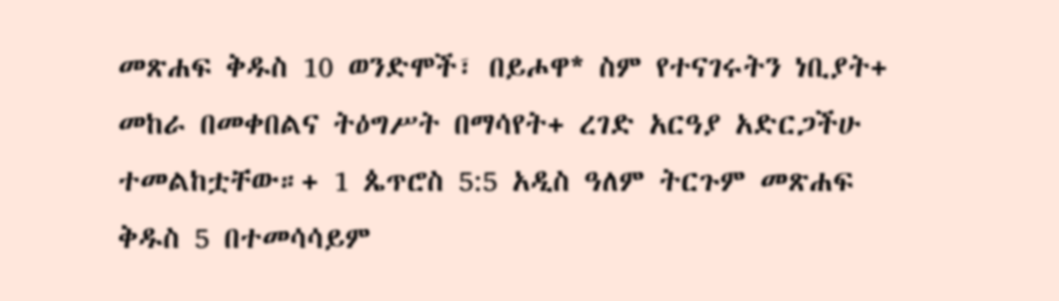መጽሐፍ ቅዱስ 10 ወንድሞች፣ በይሖዋ* ስም የተናገሩትን ነቢያት+ መከራ በመቀበልና ትዕግሥት በማሳየት+ ረገድ አርዓያ አድርጋችሁ ተመልከቷቸው።+ 1 ጴጥሮስ 5:5 አዲስ ዓለም ትርጉም መጽሐፍ ቅዱስ 5 በተመሳሳይም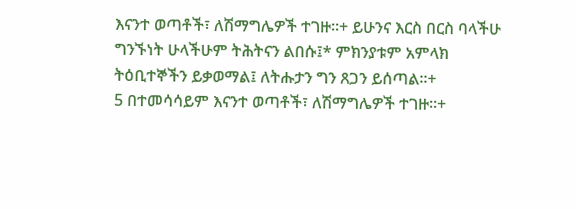እናንተ ወጣቶች፣ ለሽማግሌዎች ተገዙ።+ ይሁንና እርስ በርስ ባላችሁ ግንኙነት ሁላችሁም ትሕትናን ልበሱ፤* ምክንያቱም አምላክ ትዕቢተኞችን ይቃወማል፤ ለትሑታን ግን ጸጋን ይሰጣል።+
5 በተመሳሳይም እናንተ ወጣቶች፣ ለሽማግሌዎች ተገዙ።+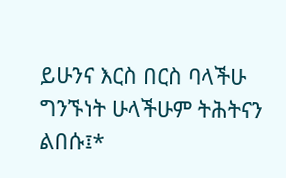ይሁንና እርስ በርስ ባላችሁ ግንኙነት ሁላችሁም ትሕትናን ልበሱ፤*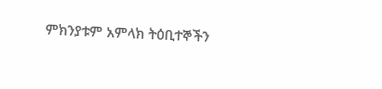ምክንያቱም አምላክ ትዕቢተኞችን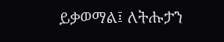ይቃወማል፤ ለትሑታን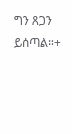ግን ጸጋን ይሰጣል።+